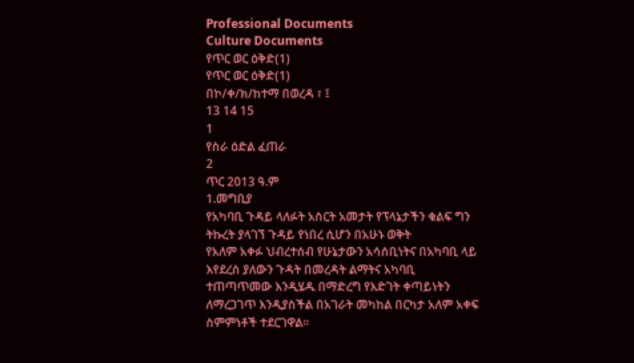Professional Documents
Culture Documents
የጥር ወር ዕቅድ(1)
የጥር ወር ዕቅድ(1)
በኮ/ቀ/ክ/ከተማ በወረዳ ፣ ፤
13 14 15
1
የስራ ዕድል ፈጠራ
2
ጥር 2013 ዓ.ም
1.መግቢያ
የአካባቢ ጉዳይ ላለፉት አስርት አመታት የፕላኔታችን ቁልፍ ግን ትኩረት ያላገኘ ጉዳይ የነበረ ሲሆን በአሁኑ ወቅት
የአለም አቀፉ ህብረተሰብ የሁኔታውን አሳሰቢነትና በአካባቢ ላይ እየደረሰ ያለውን ጉዳት በመረዳት ልማትና አካባቢ
ተጠጣጥመው እንዲሄዱ በማድረግ የእድገት ቀጣይነትን ለማረጋገጥ እንዲያስችል በአገራት መካከል በርካታ አለም አቀፍ
ስምምነቶች ተደርገዋል፡፡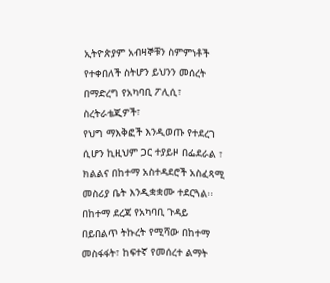ኢትዮጵያም አብዛኞቹን ስምምነቶች የተቀበለች ስትሆን ይህንን መሰረት በማድረግ የአካባቢ ፖሊሲ፣ ስረትራቴጂዎች፣
የህግ ማእቅፎች እንዲወጡ የተደረገ ሲሆን ኪዚህም ጋር ተያይዞ በፌደራል ፣ ክልልና በከተማ አስተዳደሮች አስፈጻሚ
መስሪያ ቤት እንዲቋቋሙ ተደርጓል፡፡
በከተማ ደረጃ የአካባቢ ጉዳይ በይበልጥ ትኩረት የሚሻው በከተማ መስፋፋት፣ ከፍተኛ የመሰረተ ልማት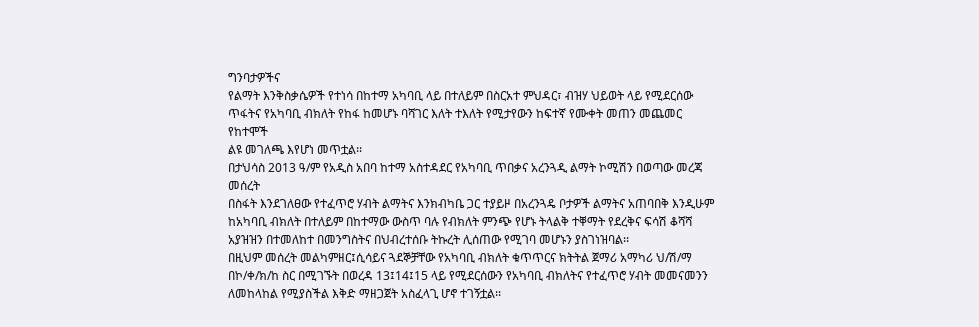ግንባታዎችና
የልማት እንቅስቃሴዎች የተነሳ በከተማ አካባቢ ላይ በተለይም በስርአተ ምህዳር፣ ብዝሃ ህይወት ላይ የሚደርሰው
ጥፋትና የአካባቢ ብክለት የከፋ ከመሆኑ ባሻገር እለት ተእለት የሚታየውን ከፍተኛ የሙቀት መጠን መጨመር የከተሞች
ልዩ መገለጫ እየሆነ መጥቷል፡፡
በታህሳስ 2013 ዓ/ም የአዲስ አበባ ከተማ አስተዳደር የአካባቢ ጥበቃና አረንጓዲ ልማት ኮሚሽን በወጣው መረጃ መሰረት
በስፋት እንደገለፀው የተፈጥሮ ሃብት ልማትና እንክብካቤ ጋር ተያይዞ በአረንጓዴ ቦታዎች ልማትና አጠባበቅ እንዲሁም
ከአካባቢ ብክለት በተለይም በከተማው ውስጥ ባሉ የብክለት ምንጭ የሆኑ ትላልቅ ተቐማት የደረቅና ፍሳሽ ቆሻሻ
አያዝዝን በተመለከተ በመንግስትና በህብረተሰቡ ትኩረት ሊሰጠው የሚገባ መሆኑን ያስገነዝባል፡፡
በዚህም መሰረት መልካምዘር፤ሲሳይና ጓደኞቻቸው የአካባቢ ብክለት ቁጥጥርና ክትትል ጀማሪ አማካሪ ህ/ሽ/ማ
በኮ/ቀ/ክ/ከ ስር በሚገኙት በወረዳ 13፤14፤15 ላይ የሚደርሰውን የአካባቢ ብክለትና የተፈጥሮ ሃብት መመናመንን
ለመከላከል የሚያስችል እቅድ ማዘጋጀት አስፈላጊ ሆኖ ተገኝቷል፡፡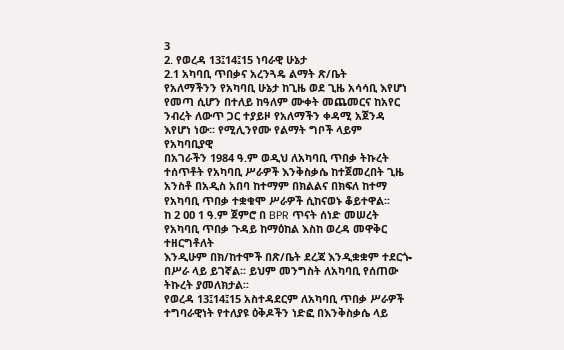3
2. የወረዳ 13፤14፤15 ነባራዊ ሁኔታ
2.1 አካባቢ ጥበቃና አረንጓዴ ልማት ጽ/ቤት
የአለማችንን የአካባቢ ሁኔታ ከጊዜ ወደ ጊዜ አሳሳቢ እየሆነ የመጣ ሲሆን በተለይ ከዓለም ሙቀት መጨመርና ከአየር
ንብረት ለውጥ ጋር ተያይዞ የአለማችን ቀዳሚ አጀንዳ እየሆነ ነው፡፡ የሚሊንየሙ የልማት ግቦች ላይም የአካባቢያዊ
በአገራችን 1984 ዓ.ም ወዲህ ለአካባቢ ጥበቃ ትኩረት ተሰጥቶት የአካባቢ ሥራዎች እንቅስቃሴ ከተጀመረበት ጊዜ
አንስቶ በአዲስ አበባ ከተማም በክልልና በክፍለ ከተማ የአካባቢ ጥበቃ ተቋቁሞ ሥራዎች ሲከናወኑ ቆይተዋል፡፡
ከ 2 ዐዐ 1 ዓ.ም ጀምሮ በ BPR ጥናት ሰነድ መሠረት የአካባቢ ጥበቃ ጉዳይ ከማዕከል እስከ ወረዳ መዋቅር ተዘርግቶለት
እንዲሁም በክ/ከተሞች በጽ/ቤት ደረጃ እንዲቋቋም ተደርጐ በሥራ ላይ ይገኛል፡፡ ይህም መንግስት ለአካባቢ የሰጠው
ትኩረት ያመለክታል፡፡
የወረዳ 13፤14፤15 አስተዳደርም ለአካባቢ ጥበቃ ሥራዎች ተግባራዊነት የተለያዩ ዕቅዶችን ነድፎ በእንቅስቃሴ ላይ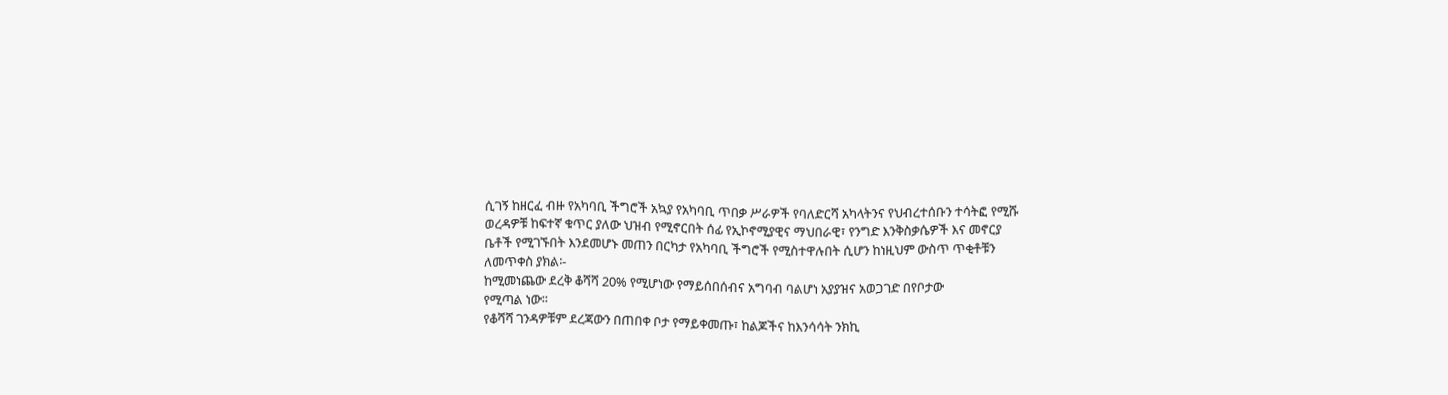ሲገኝ ከዘርፈ ብዙ የአካባቢ ችግሮች አኳያ የአካባቢ ጥበቃ ሥራዎች የባለድርሻ አካላትንና የህብረተሰቡን ተሳትፎ የሚሹ
ወረዳዎቹ ከፍተኛ ቁጥር ያለው ህዝብ የሚኖርበት ሰፊ የኢኮኖሚያዊና ማህበራዊ፣ የንግድ እንቅስቃሴዎች እና መኖርያ
ቤቶች የሚገኙበት እንደመሆኑ መጠን በርካታ የአካባቢ ችግሮች የሚስተዋሉበት ሲሆን ከነዚህም ውስጥ ጥቂቶቹን
ለመጥቀስ ያክል፡-
ከሚመነጨው ደረቅ ቆሻሻ 20% የሚሆነው የማይሰበሰብና አግባብ ባልሆነ አያያዝና አወጋገድ በየቦታው
የሚጣል ነው፡፡
የቆሻሻ ገንዳዎቹም ደረጃውን በጠበቀ ቦታ የማይቀመጡ፣ ከልጆችና ከእንሳሳት ንክኪ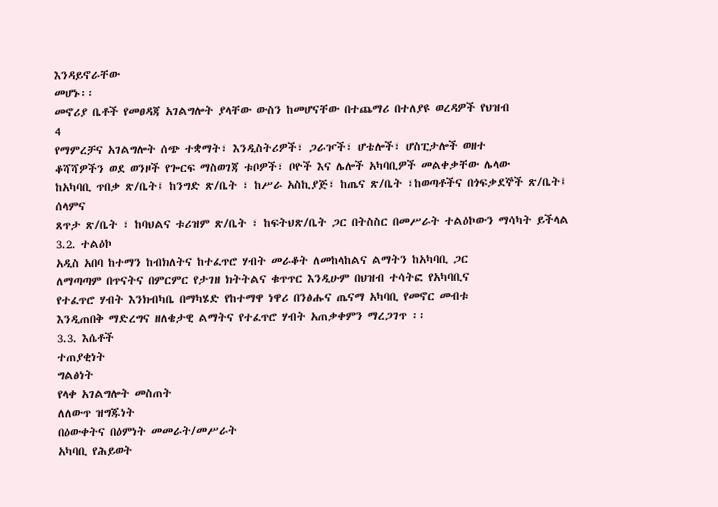እንዳይኖራቸው
መሆኑ፡፡
መኖሪያ ቤቶች የመፀዳጃ አገልግሎት ያላቸው ውስን ከመሆናቸው በተጨማሪ በተለያዩ ወረዳዎች የህዝብ
4
የማምረቻና አገልግሎት ሰጭ ተቋማት፣ እንዲስትሪዎች፣ ጋራዦች፣ ሆቴሎች፣ ሆስፒታሎች ወዘተ
ቆሻሻዎችን ወደ ወንዞች የጐርፍ ማስወገጃ ቱቦዎች፣ ቦዮች እና ሌሎች አካባቢዎች መልቀቃቸው ሌላው
ከአካባቢ ጥበቃ ጽ/ቤት፤ ከንግድ ጽ/ቤት ፣ ከሥራ አስኪያጅ፣ ከጤና ጽ/ቤት ፣ከወጣቶችና በጎፍቃደኞች ጽ/ቤት፤ ሰላምና
ጸጥታ ጽ/ቤት ፣ ከባህልና ቱሪዝም ጽ/ቤት ፣ ከፍትህጽ/ቤት ጋር በትስስር በመሥራት ተልዕኮውን ማሳካት ይችላል
3.2. ተልዕኮ
አዲስ አበባ ከተማን ከብክለትና ከተፈጥሮ ሃብት መራቆት ለመከላከልና ልማትን ከአካባቢ ጋር
ለማጣጣም በጥናትና በምርምር የታገዘ ክትትልና ቁጥጥር እንዲሁም በህዝብ ተሳትፎ የአካባቢና
የተፈጥሮ ሃብት እንክብካቤ በማካሄድ የከተማዋ ነዋሪ በንፅሑና ጤናማ አካባቢ የመኖር መብቱ
እንዲጠበቅ ማድረግና ዘለቄታዊ ልማትና የተፈጥሮ ሃብት አጠቃቀምን ማረጋገጥ ፡፡
3.3. እሴቶች
ተጠያቂነት
ግልፅነት
የላቀ አገልግሎት መስጠት
ለለውጥ ዝግጁነት
በዕውቀትና በዕምነት መመራት/መሥራት
አካባቢ የሕይወት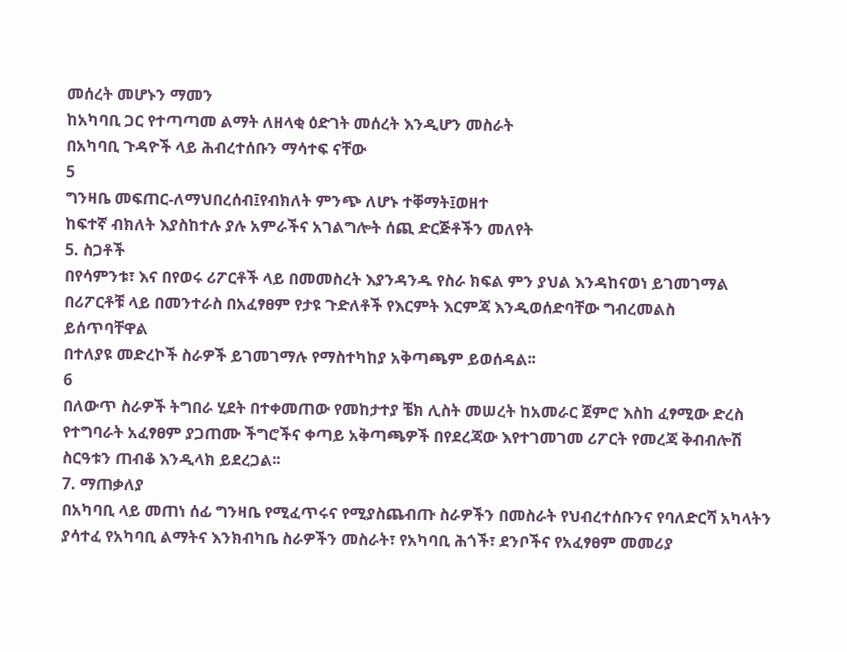መሰረት መሆኑን ማመን
ከአካባቢ ጋር የተጣጣመ ልማት ለዘላቂ ዕድገት መሰረት እንዲሆን መስራት
በአካባቢ ጉዳዮች ላይ ሕብረተሰቡን ማሳተፍ ናቸው
5
ግንዛቤ መፍጠር-ለማህበረሰብ፤የብክለት ምንጭ ለሆኑ ተቐማት፤ወዘተ
ከፍተኛ ብክለት እያስከተሉ ያሉ አምራችና አገልግሎት ሰጪ ድርጅቶችን መለየት
5. ስጋቶች
በየሳምንቱ፣ እና በየወሩ ሪፖርቶች ላይ በመመስረት እያንዳንዱ የስራ ክፍል ምን ያህል እንዳከናወነ ይገመገማል
በሪፖርቶቹ ላይ በመንተራስ በአፈፃፀም የታዩ ጉድለቶች የእርምት እርምጃ እንዲወሰድባቸው ግብረመልስ
ይሰጥባቸዋል
በተለያዩ መድረኮች ስራዎች ይገመገማሉ የማስተካከያ አቅጣጫም ይወሰዳል፡፡
6
በለውጥ ስራዎች ትግበራ ሂደት በተቀመጠው የመከታተያ ቼክ ሊስት መሠረት ከአመራር ጀምሮ እስከ ፈፃሚው ድረስ
የተግባራት አፈፃፀም ያጋጠሙ ችግሮችና ቀጣይ አቅጣጫዎች በየደረጃው እየተገመገመ ሪፖርት የመረጃ ቅብብሎሽ
ስርዓቱን ጠብቆ እንዲላክ ይደረጋል፡፡
7. ማጠቃለያ
በአካባቢ ላይ መጠነ ሰፊ ግንዛቤ የሚፈጥሩና የሚያስጨብጡ ስራዎችን በመስራት የህብረተሰቡንና የባለድርሻ አካላትን
ያሳተፈ የአካባቢ ልማትና እንክብካቤ ስራዎችን መስራት፣ የአካባቢ ሕጎች፣ ደንቦችና የአፈፃፀም መመሪያ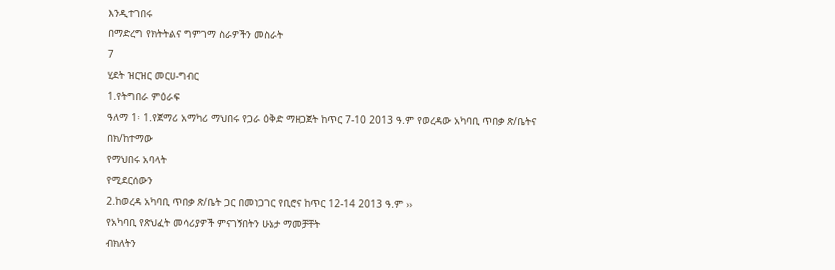እንዲተገበሩ
በማድረግ የክትትልና ግምገማ ስራዎችን መስራት
7
ሂደት ዝርዝር መርሀ-ግብር
1.የትግበራ ምዕራፍ
ዓለማ 1፡ 1.የጀማሪ አማካሪ ማህበሩ የጋራ ዕቅድ ማዘጋጀት ከጥር 7-10 2013 ዓ.ም የወረዳው አካባቢ ጥበቃ ጽ/ቤትና
በክ/ከተማው
የማህበሩ አባላት
የሚደርሰውን
2.ከወረዳ አካባቢ ጥበቃ ጽ/ቤት ጋር በመነጋገር የቢሮና ከጥር 12-14 2013 ዓ.ም ››
የአካባቢ የጽህፈት መሳሪያዎች ምናገኝበትን ሁኔታ ማመቻቸት
ብክለትን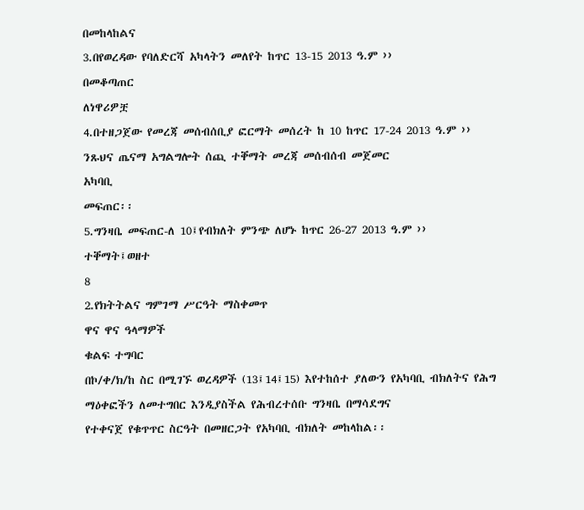በመከላከልና
3.በየወረዳው የባለድርሻ አካላትን መለየት ከጥር 13-15 2013 ዓ.ም ››
በመቆጣጠር
ለነዋሪዎቿ
4.በተዘጋጀው የመረጃ መሰብሰቢያ ፎርማት መሰረት ከ 10 ከጥር 17-24 2013 ዓ.ም ››
ንጹህና ጤናማ አግልግሎት ሰጪ ተቐማት መረጃ መሰብሰብ መጀመር
አካባቢ
መፍጠር፡፡
5.ግንዛቤ መፍጠር-ለ 10፤የብክለት ምንጭ ለሆኑ ከጥር 26-27 2013 ዓ.ም ››
ተቐማት፤ወዘተ
8
2.የክትትልና ግምገማ ሥርዓት ማስቀመጥ
ዋና ዋና ዓላማዎች
ቁልፍ ተግባር
በኮ/ቀ/ክ/ከ ስር በሚገኙ ወረዳዎች (13፤14፤15) እየተከሰተ ያለውን የአካባቢ ብክለትና የሕግ ማዕቀፎችን ለመተግበር እንዲያስችል የሕብረተሰቡ ግንዛቤ በማሳደግና
የተቀናጀ የቁጥጥር ስርዓት በመዘርጋት የአካባቢ ብክለት መከላከል፡፡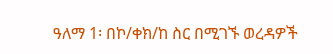ዓለማ 1፡ በኮ/ቀክ/ከ ስር በሚገኙ ወረዳዎች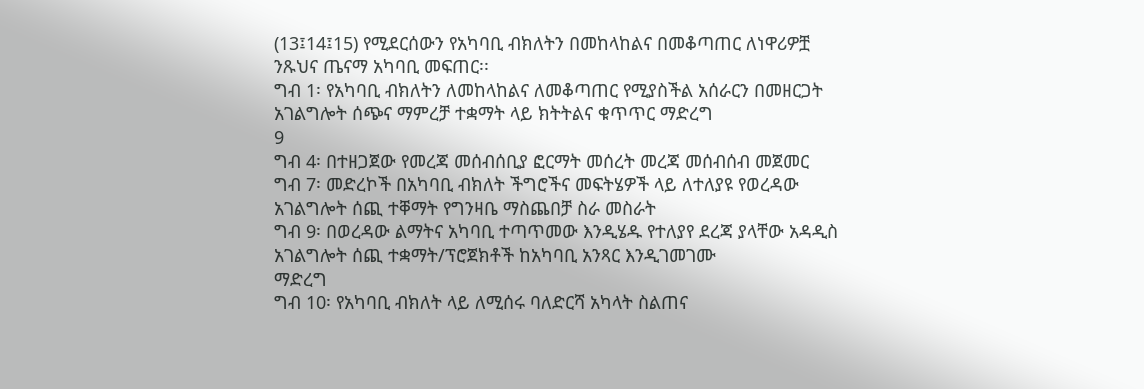(13፤14፤15) የሚደርሰውን የአካባቢ ብክለትን በመከላከልና በመቆጣጠር ለነዋሪዎቿ ንጹህና ጤናማ አካባቢ መፍጠር፡፡
ግብ 1፡ የአካባቢ ብክለትን ለመከላከልና ለመቆጣጠር የሚያስችል አሰራርን በመዘርጋት አገልግሎት ሰጭና ማምረቻ ተቋማት ላይ ክትትልና ቁጥጥር ማድረግ
9
ግብ 4፡ በተዘጋጀው የመረጃ መሰብሰቢያ ፎርማት መሰረት መረጃ መሰብሰብ መጀመር
ግብ 7፡ መድረኮች በአካባቢ ብክለት ችግሮችና መፍትሄዎች ላይ ለተለያዩ የወረዳው አገልግሎት ሰጪ ተቐማት የግንዛቤ ማስጨበቻ ስራ መስራት
ግብ 9፡ በወረዳው ልማትና አካባቢ ተጣጥመው እንዲሄዱ የተለያየ ደረጃ ያላቸው አዳዲስ አገልግሎት ሰጪ ተቋማት/ፕሮጀክቶች ከአካባቢ አንጻር እንዲገመገሙ
ማድረግ
ግብ 10፡ የአካባቢ ብክለት ላይ ለሚሰሩ ባለድርሻ አካላት ስልጠና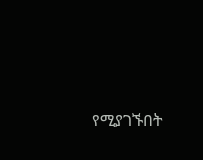የሚያገኙበት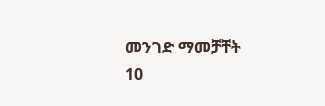መንገድ ማመቻቸት
10